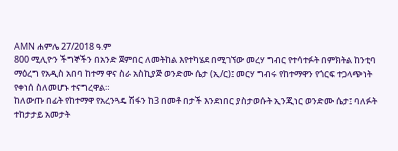AMN ሐምሌ 27/2018 ዓ.ም
800 ሚሊዮን ችግኞችን በአንድ ጀምበር ለመትከል እየተካሄደ በሚገኘው መረሃ ግብር የተሳተፉት በምክትል ከንቲባ ማዕረግ የአዲስ አበባ ከተማ ዋና ስራ አስኪያጅ ወንድሙ ሴታ (ኢ/ር)፤ መርሃ ግብሩ የከተማዋን የጎርፍ ተጋላጭነት የቀነሰ ስለመሆኑ ተናግረዋል።
ከለውጡ በፊት የከተማዋ የአረንጓዴ ሽፋን ከ3 በመቶ በታች እንደነበር ያስታወሱት ኢንጂነር ወንድሙ ሴታ፤ ባለፉት ተከታታይ አመታት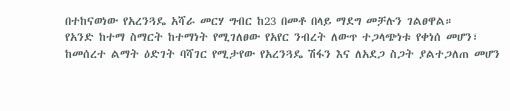በተከናወነው የአረንጓዴ አሻራ መርሃ ግብር ከ23 በመቶ በላይ ማደግ መቻሉን ገልፀዋል።
የአንድ ከተማ ስማርት ከተማነት የሚገለፀው የአየር ንብረት ለውጥ ተጋላጭነቱ የቀነሰ መሆን፣ ከመሰረተ ልማት ዕድገት ባሻገር የሚታየው የአረንጓዴ ሽፋን እና ለአደጋ ስጋት ያልተጋለጠ መሆን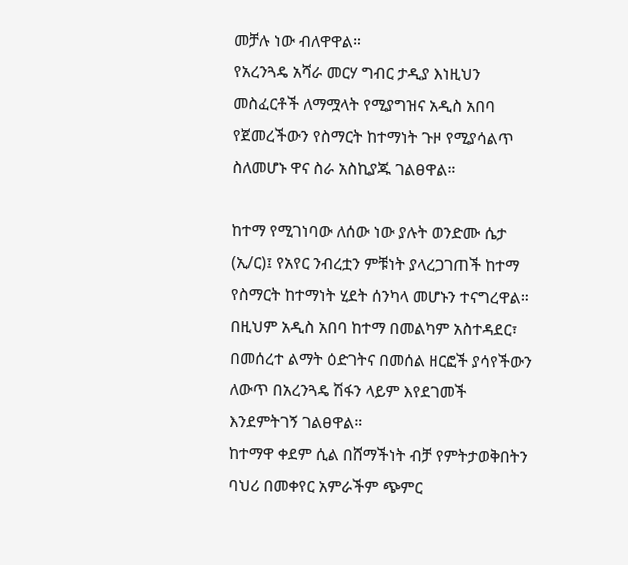መቻሉ ነው ብለዋዋል።
የአረንጓዴ አሻራ መርሃ ግብር ታዲያ እነዚህን መስፈርቶች ለማሟላት የሚያግዝና አዲስ አበባ የጀመረችውን የስማርት ከተማነት ጉዞ የሚያሳልጥ ስለመሆኑ ዋና ስራ አስኪያጁ ገልፀዋል።

ከተማ የሚገነባው ለሰው ነው ያሉት ወንድሙ ሴታ (ኢ/ር)፤ የአየር ንብረቷን ምቹነት ያላረጋገጠች ከተማ የስማርት ከተማነት ሂደት ሰንካላ መሆኑን ተናግረዋል።
በዚህም አዲስ አበባ ከተማ በመልካም አስተዳደር፣ በመሰረተ ልማት ዕድገትና በመሰል ዘርፎች ያሳየችውን ለውጥ በአረንጓዴ ሽፋን ላይም እየደገመች እንደምትገኝ ገልፀዋል።
ከተማዋ ቀደም ሲል በሸማችነት ብቻ የምትታወቅበትን ባህሪ በመቀየር አምራችም ጭምር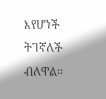እየሆነች ትገኛለች ብለዋል።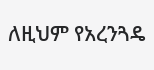ለዚህም የአረንጓዴ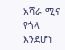አሻራ ሚና የጎላ እንደሆነ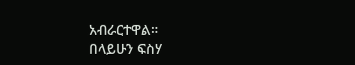አብራርተዋል።
በላይሁን ፍስሃ